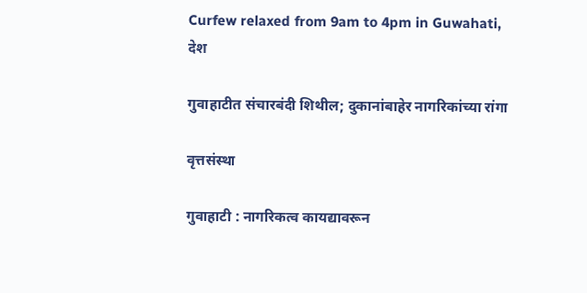Curfew relaxed from 9am to 4pm in Guwahati,
देश

गुवाहाटीत संचारबंदी शिथील; दुकानांबाहेर नागरिकांच्या रांगा

वृत्तसंस्था

गुवाहाटी : नागरिकत्व कायद्यावरून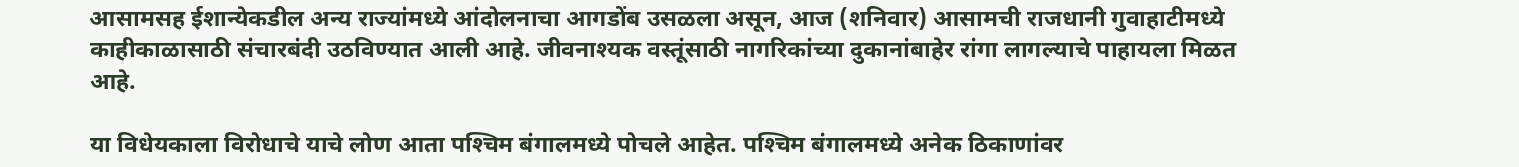आसामसह ईशान्येकडील अन्य राज्यांमध्ये आंदोलनाचा आगडोंब उसळला असून, आज (शनिवार) आसामची राजधानी गुवाहाटीमध्ये काहीकाळासाठी संचारबंदी उठविण्यात आली आहे. जीवनाश्यक वस्तूंसाठी नागरिकांच्या दुकानांबाहेर रांगा लागल्याचे पाहायला मिळत आहे.

या विधेयकाला विरोधाचे याचे लोण आता पश्‍चिम बंगालमध्ये पोचले आहेत. पश्‍चिम बंगालमध्ये अनेक ठिकाणांवर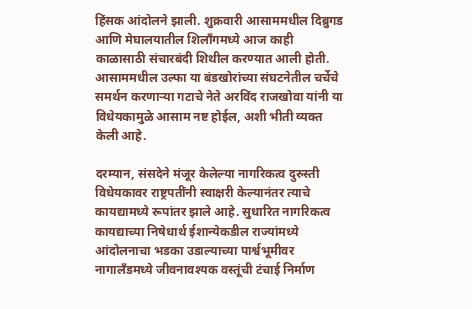हिंसक आंदोलने झाली. शुक्रवारी आसाममधील दिब्रुगड आणि मेघालयातील शिलॉंगमध्ये आज काही काळासाठी संचारबंदी शिथील करण्यात आली होती. आसाममधील उल्फा या बंडखोरांच्या संघटनेतील चर्चेचे समर्थन करणाऱ्या गटाचे नेते अरविंद राजखोवा यांनी या विधेयकामुळे आसाम नष्ट होईल, अशी भीती व्यक्त केली आहे.

दरम्यान, संसदेने मंजूर केलेल्या नागरिकत्व दुरुस्ती विधेयकावर राष्ट्रपतींनी स्वाक्षरी केल्यानंतर त्याचे कायद्यामध्ये रूपांतर झाले आहे. सुधारित नागरिकत्व कायद्याच्या निषेधार्थ ईशान्येकडील राज्यांमध्ये आंदोलनाचा भडका उडाल्याच्या पार्श्वभूमीवर नागालॅंडमध्ये जीवनावश्‍यक वस्तूंची टंचाई निर्माण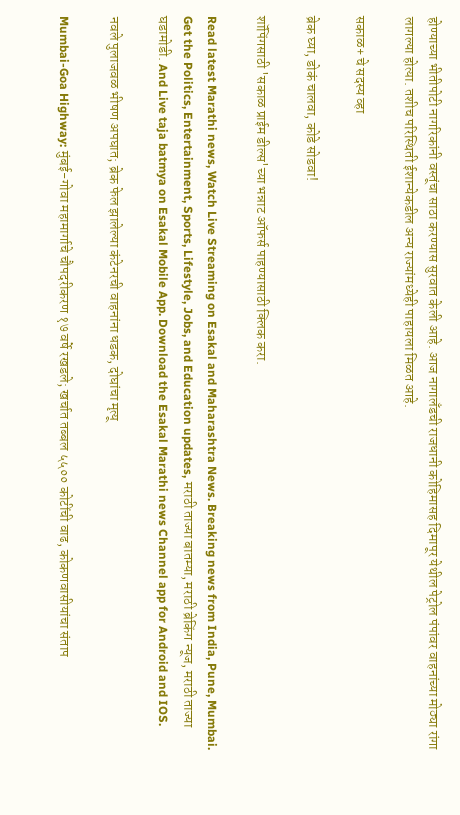होण्याच्या भीतीपोटी नागरिकांनी वस्तूंचा साठा करण्यास सुरवात केली आहे. आज नागालॅंडची राजधानी कोहिमासह दिमापूर येथील पेट्रोल पंपांवर वाहनांच्या मोठ्या रांगा लागल्या होत्या. तशीच परिस्थिती ईशान्येकडील अन्य राज्यांमध्येही पाहायला मिळत आहे.

सकाळ+ चे सदस्य व्हा

ब्रेक घ्या, डोकं चालवा, कोडे सोडवा!

शॉपिंगसाठी 'सकाळ प्राईम डील्स'च्या भन्नाट ऑफर्स पाहण्यासाठी क्लिक करा.

Read latest Marathi news, Watch Live Streaming on Esakal and Maharashtra News. Breaking news from India, Pune, Mumbai. Get the Politics, Entertainment, Sports, Lifestyle, Jobs, and Education updates, मराठी ताज्या बातम्या, मराठी ब्रेकिंग न्यूज, मराठी ताज्या घडामोडी. And Live taja batmya on Esakal Mobile App. Download the Esakal Marathi news Channel app for Android and IOS.

नवले पुलाजवळ भीषण अपघात; ब्रेक फेल झालेल्या कंटेनरची वाहनांना धडक, दोघांचा मृत्यू

Mumbai-Goa Highway: मुंबई-गोवा महामार्गाचे चौपदरीकरण १७ वर्षे रखडले; खर्चात तब्बल ५५०० कोटींची वाढ, कोकणवासीयांचा संताप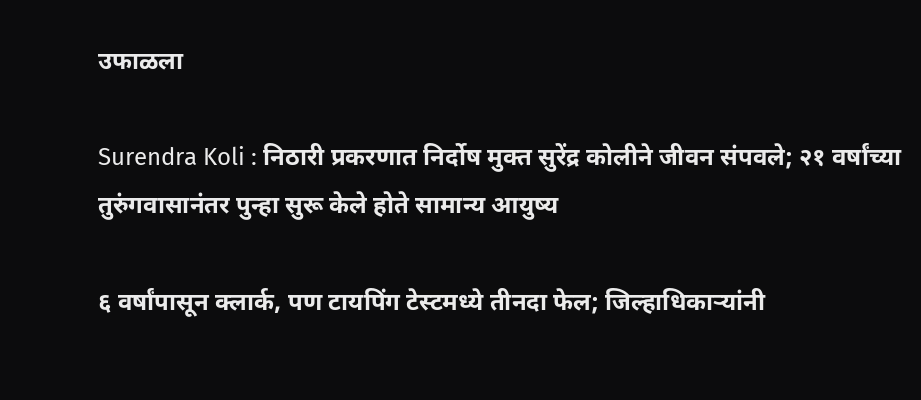उफाळला

Surendra Koli : निठारी प्रकरणात निर्दोष मुक्त सुरेंद्र कोलीने जीवन संपवले; २१ वर्षांच्या तुरुंगवासानंतर पुन्हा सुरू केले होते सामान्य आयुष्य

६ वर्षांपासून क्लार्क, पण टायपिंग टेस्टमध्ये तीनदा फेल; जिल्हाधिकाऱ्यांनी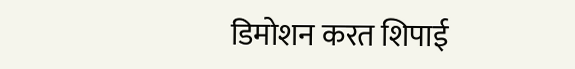डिमोशन करत शिपाई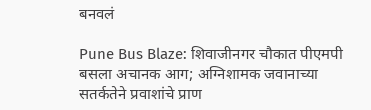बनवलं

Pune Bus Blaze: शिवाजीनगर चौकात पीएमपी बसला अचानक आग; अग्निशामक जवानाच्या सतर्कतेने प्रवाशांचे प्राण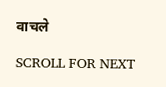वाचले

SCROLL FOR NEXT